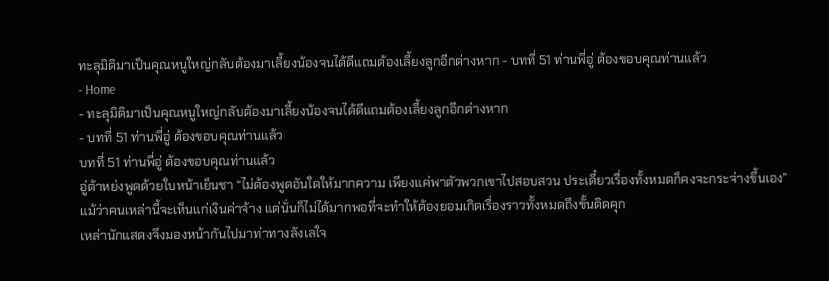ทะลุมิติมาเป็นคุณหนูใหญ่กลับต้องมาเลี้ยงน้องจนได้ดีแถมต้องเลี้ยงลูกอีกต่างหาก - บทที่ 51 ท่านพี่อู่ ต้องขอบคุณท่านแล้ว
- Home
- ทะลุมิติมาเป็นคุณหนูใหญ่กลับต้องมาเลี้ยงน้องจนได้ดีแถมต้องเลี้ยงลูกอีกต่างหาก
- บทที่ 51 ท่านพี่อู่ ต้องขอบคุณท่านแล้ว
บทที่ 51 ท่านพี่อู่ ต้องขอบคุณท่านแล้ว
อู่ต้าหย่งพูดด้วยใบหน้าเย็นชา “ไม่ต้องพูดอันใดให้มากความ เพียงแค่พาตัวพวกเขาไปสอบสวน ประเดี๋ยวเรื่องทั้งหมดก็คงจะกระจ่างขึ้นเอง”
แม้ว่าคนเหล่านี้จะเห็นแก่เงินค่าจ้าง แต่นั่นก็ไม่ได้มากพอที่จะทำให้ต้องยอมเกิดเรื่องราวทั้งหมดถึงขั้นติดคุก
เหล่านักแสดงจึงมองหน้ากันไปมาท่าทางลังเลใจ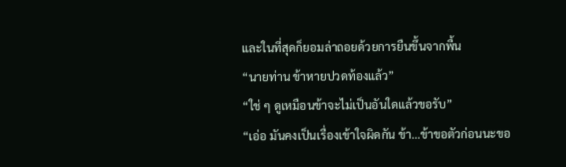และในที่สุดก็ยอมล่าถอยด้วยการยืนขึ้นจากพื้น
“นายท่าน ข้าหายปวดท้องแล้ว”
“ใช่ ๆ ดูเหมือนข้าจะไม่เป็นอันใดแล้วขอรับ”
“เอ่อ มันคงเป็นเรื่องเข้าใจผิดกัน ข้า…ข้าขอตัวก่อนนะขอ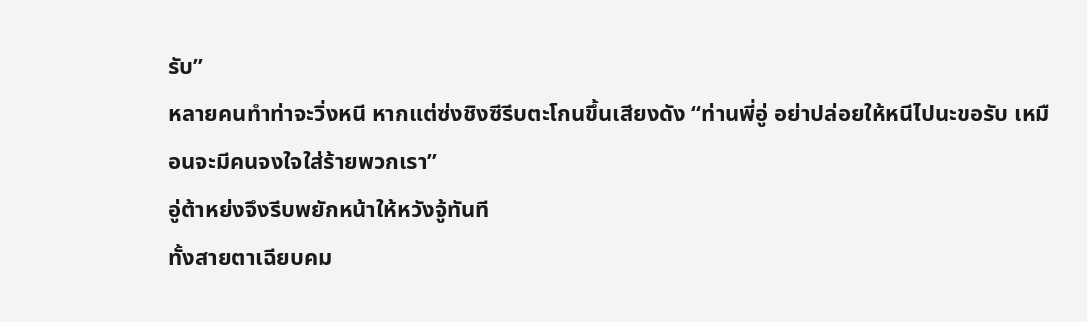รับ”
หลายคนทำท่าจะวิ่งหนี หากแต่ซ่งชิงซีรีบตะโกนขึ้นเสียงดัง “ท่านพี่อู่ อย่าปล่อยให้หนีไปนะขอรับ เหมือนจะมีคนจงใจใส่ร้ายพวกเรา”
อู่ต้าหย่งจึงรีบพยักหน้าให้หวังจู้ทันที
ทั้งสายตาเฉียบคม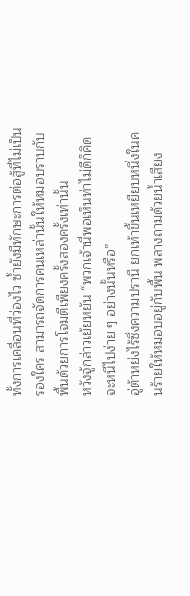ทั้งการเคลื่อนที่ว่องไว ซ้ำยังมีทักษะการต่อสู้ที่ไม่เป็นรองใคร สามารถจัดการคนเหล่านั้นให้หมอบราบกับพื้นด้วยการโจมตีเพียงครั้งสองครั้งเท่านั้น
หวังจู้กล่าวเย้ยหยัน “พวกเจ้านี่พอเห็นท่าไม่ดีก็คิดจะหนีไปง่าย ๆ อย่างนั้นหรือ”
อู่ต้าหย่งไร้ซึ่งความปรานี ยกเท้าขึ้นเหยียบหนึ่งในคนร้ายให้หมอบอยู่กับพื้น พลางถามด้วยน้ำเสียง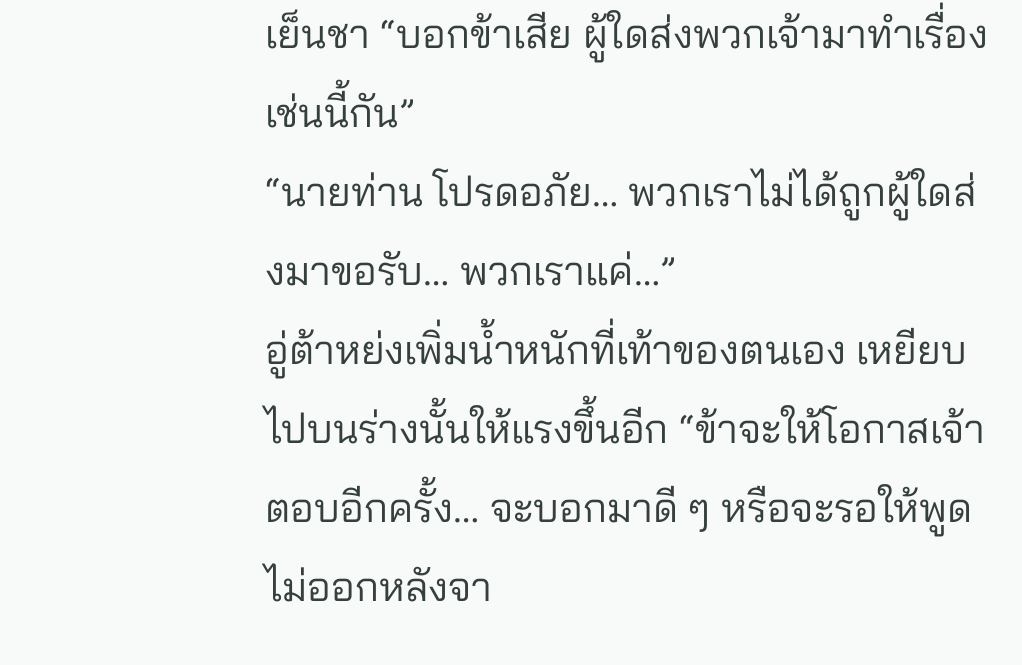เย็นชา “บอกข้าเสีย ผู้ใดส่งพวกเจ้ามาทำเรื่องเช่นนี้กัน”
“นายท่าน โปรดอภัย… พวกเราไม่ได้ถูกผู้ใดส่งมาขอรับ… พวกเราแค่…”
อู่ต้าหย่งเพิ่มน้ำหนักที่เท้าของตนเอง เหยียบไปบนร่างนั้นให้แรงขึ้นอีก “ข้าจะให้โอกาสเจ้าตอบอีกครั้ง… จะบอกมาดี ๆ หรือจะรอให้พูดไม่ออกหลังจา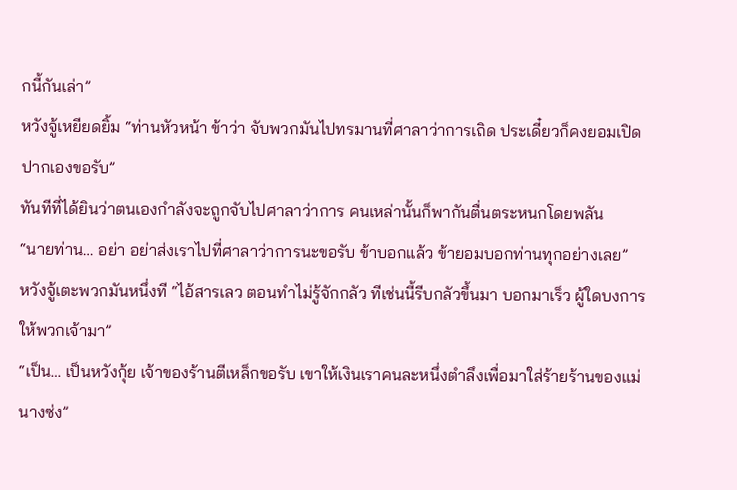กนี้กันเล่า”
หวังจู้เหยียดยิ้ม “ท่านหัวหน้า ข้าว่า จับพวกมันไปทรมานที่ศาลาว่าการเถิด ประเดี๋ยวก็คงยอมเปิดปากเองขอรับ”
ทันทีที่ได้ยินว่าตนเองกำลังจะถูกจับไปศาลาว่าการ คนเหล่านั้นก็พากันตื่นตระหนกโดยพลัน
“นายท่าน… อย่า อย่าส่งเราไปที่ศาลาว่าการนะขอรับ ข้าบอกแล้ว ข้ายอมบอกท่านทุกอย่างเลย”
หวังจู้เตะพวกมันหนึ่งที “ไอ้สารเลว ตอนทำไม่รู้จักกลัว ทีเช่นนี้รีบกลัวขึ้นมา บอกมาเร็ว ผู้ใดบงการให้พวกเจ้ามา”
“เป็น… เป็นหวังกุ้ย เจ้าของร้านตีเหล็กขอรับ เขาให้เงินเราคนละหนึ่งตำลึงเพื่อมาใส่ร้ายร้านของแม่นางซ่ง”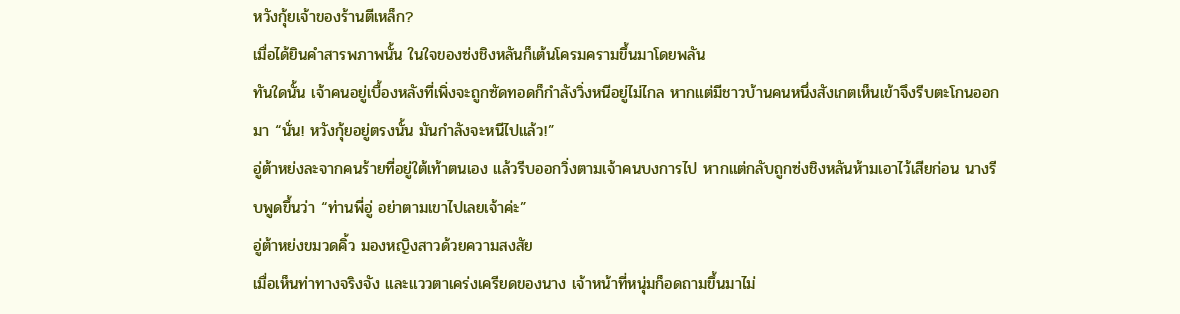หวังกุ้ยเจ้าของร้านตีเหล็ก?
เมื่อได้ยินคำสารพภาพนั้น ในใจของซ่งชิงหลันก็เต้นโครมครามขึ้นมาโดยพลัน
ทันใดนั้น เจ้าคนอยู่เบื้องหลังที่เพิ่งจะถูกซัดทอดก็กำลังวิ่งหนีอยู่ไม่ไกล หากแต่มีชาวบ้านคนหนึ่งสังเกตเห็นเข้าจึงรีบตะโกนออกมา “นั่น! หวังกุ้ยอยู่ตรงนั้น มันกำลังจะหนีไปแล้ว!”
อู่ต้าหย่งละจากคนร้ายที่อยู่ใต้เท้าตนเอง แล้วรีบออกวิ่งตามเจ้าคนบงการไป หากแต่กลับถูกซ่งชิงหลันห้ามเอาไว้เสียก่อน นางรีบพูดขึ้นว่า “ท่านพี่อู่ อย่าตามเขาไปเลยเจ้าค่ะ”
อู่ต้าหย่งขมวดคิ้ว มองหญิงสาวด้วยความสงสัย
เมื่อเห็นท่าทางจริงจัง และแววตาเคร่งเครียดของนาง เจ้าหน้าที่หนุ่มก็อดถามขึ้นมาไม่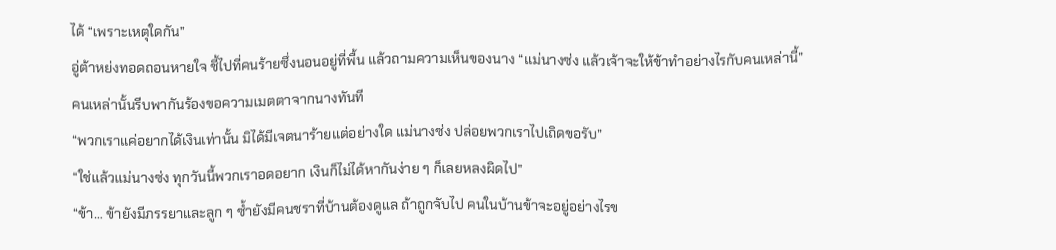ได้ “เพราะเหตุใดกัน”
อู่ต้าหย่งทอดถอนหายใจ ชี้ไปที่คนร้ายซึ่งนอนอยู่ที่พื้น แล้วถามความเห็นของนาง “แม่นางซ่ง แล้วเจ้าจะให้ข้าทำอย่างไรกับคนเหล่านี้”
คนเหล่านั้นรีบพากันร้องขอความเมตตาจากนางทันที
“พวกเราแค่อยากได้เงินเท่านั้น มิได้มีเจตนาร้ายแต่อย่างใด แม่นางซ่ง ปล่อยพวกเราไปเถิดขอรับ”
“ใช่แล้วแม่นางซ่ง ทุกวันนี้พวกเราอดอยาก เงินก็ไม่ได้หากันง่าย ๆ ก็เลยหลงผิดไป”
“ข้า… ข้ายังมีภรรยาและลูก ๆ ซ้ำยังมีคนชราที่บ้านต้องดูแล ถ้าถูกจับไป คนในบ้านข้าจะอยู่อย่างไรข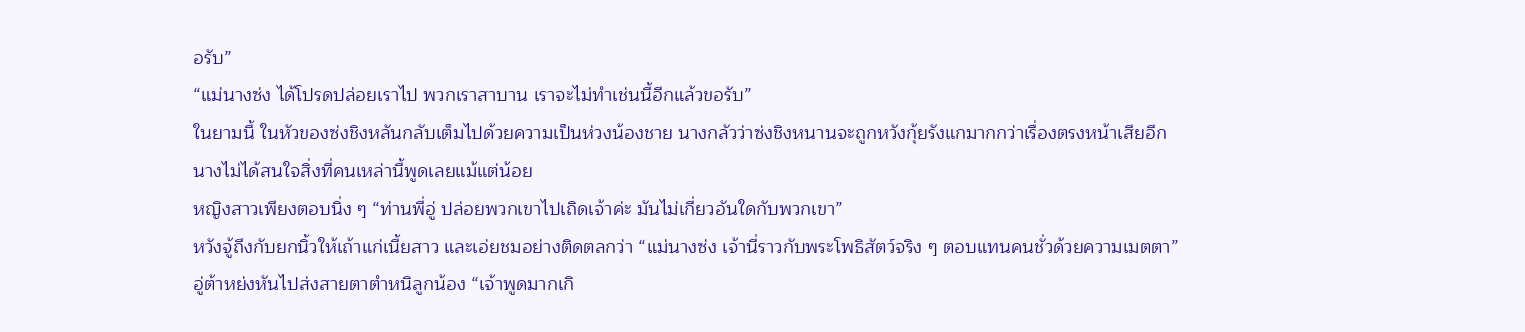อรับ”
“แม่นางซ่ง ได้โปรดปล่อยเราไป พวกเราสาบาน เราจะไม่ทำเช่นนี้อีกแล้วขอรับ”
ในยามนี้ ในหัวของซ่งชิงหลันกลับเต็มไปด้วยความเป็นห่วงน้องชาย นางกลัวว่าซ่งชิงหนานจะถูกหวังกุ้ยรังแกมากกว่าเรื่องตรงหน้าเสียอีก
นางไม่ได้สนใจสิ่งที่คนเหล่านี้พูดเลยแม้แต่น้อย
หญิงสาวเพียงตอบนิ่ง ๆ “ท่านพี่อู่ ปล่อยพวกเขาไปเถิดเจ้าค่ะ มันไม่เกี่ยวอันใดกับพวกเขา”
หวังจู้ถึงกับยกนิ้วให้เถ้าแก่เนี้ยสาว และเอ่ยชมอย่างติดตลกว่า “แม่นางซ่ง เจ้านี่ราวกับพระโพธิสัตว์จริง ๆ ตอบแทนคนชั่วด้วยความเมตตา”
อู่ต้าหย่งหันไปส่งสายตาตำหนิลูกน้อง “เจ้าพูดมากเกิ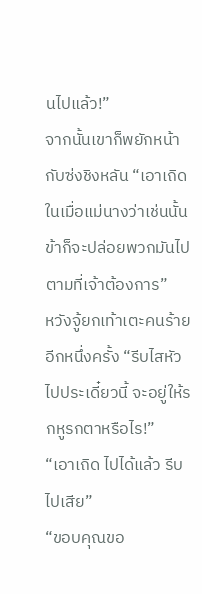นไปแล้ว!”
จากนั้นเขาก็พยักหน้ากับซ่งชิงหลัน “เอาเถิด ในเมื่อแม่นางว่าเช่นนั้นข้าก็จะปล่อยพวกมันไปตามที่เจ้าต้องการ”
หวังจู้ยกเท้าเตะคนร้ายอีกหนึ่งครั้ง “รีบไสหัวไปประเดี๋ยวนี้ จะอยู่ให้รกหูรกตาหรือไร!”
“เอาเถิด ไปได้แล้ว รีบไปเสีย”
“ขอบคุณขอ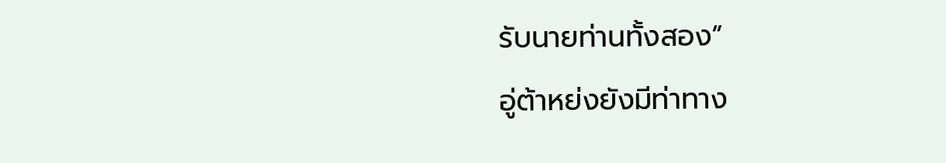รับนายท่านทั้งสอง”
อู่ต้าหย่งยังมีท่าทาง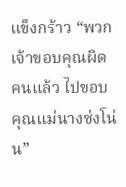แข็งกร้าว “พวกเจ้าขอบคุณผิดคนแล้ว ไปขอบคุณแม่นางซ่งโน่น”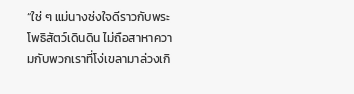“ใช่ ๆ แม่นางซ่งใจดีราวกับพระโพธิสัตว์เดินดิน ไม่ถือสาหาความกับพวกเราที่โง่เขลามาล่วงเกิ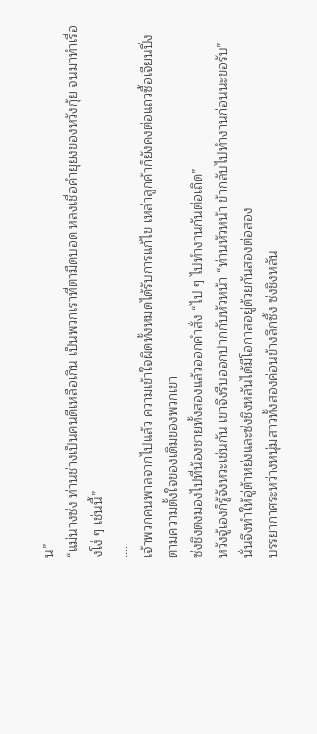น”
“แม่นางซ่ง ท่านช่างเป็นคนดีเหลือเกิน เป็นพวกเราที่ตามืดบอด หลงเชื่อคำยุยงของหวังกุ้ย จนมาทำเรื่องโง่ ๆ เช่นนี้”
….
เจ้าพวกคนพาลจากไปแล้ว ความเข้าใจผิดทั้งหมดได้รับการแก้ไข เหล่าลูกค้าก็ยังคงต่อแถวซื้อเจียนปิ่งตามความตั้งใจของเดิมของพวกเขา
ซ่งชิงตงมองไปที่น้องชายทั้งสองแล้วออกคำสั่ง “ไป ๆ ไปทำงานกันต่อเถิด”
หวังจู้เองก็รู้จังหวะเช่นกัน เขาจึงรีบออกปากกับหัวหน้า “ท่านหัวหน้า ข้ากลับไปทำงานก่อนนะขอรับ”
นั่นจึงทำให้อู่ต้าหย่งและซ่งชิงหลันได้มีโอกาสอยู่ด้วยกันสองต่อสอง
บรรยากาศระหว่างหนุ่มสาวทั้งสองค่อนข้างลึกซึ้ง ซ่งชิงหลัน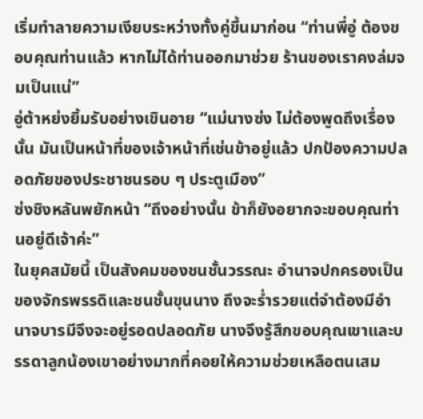เริ่มทำลายความเงียบระหว่างทั้งคู่ขึ้นมาก่อน “ท่านพี่อู่ ต้องขอบคุณท่านแล้ว หากไม่ได้ท่านออกมาช่วย ร้านของเราคงล่มจมเป็นแน่”
อู่ต้าหย่งยิ้มรับอย่างเขินอาย “แม่นางซ่ง ไม่ต้องพูดถึงเรื่องนั้น มันเป็นหน้าที่ของเจ้าหน้าที่เช่นข้าอยู่แล้ว ปกป้องความปลอดภัยของประชาชนรอบ ๆ ประตูเมือง”
ซ่งชิงหลันพยักหน้า “ถึงอย่างนั้น ข้าก็ยังอยากจะขอบคุณท่านอยู่ดีเจ้าค่ะ”
ในยุคสมัยนี้ เป็นสังคมของชนชั้นวรรณะ อำนาจปกครองเป็นของจักรพรรดิและชนชั้นขุนนาง ถึงจะร่ำรวยแต่จำต้องมีอำนาจบารมีจึงจะอยู่รอดปลอดภัย นางจึงรู้สึกขอบคุณเขาและบรรดาลูกน้องเขาอย่างมากที่คอยให้ความช่วยเหลือตนเสม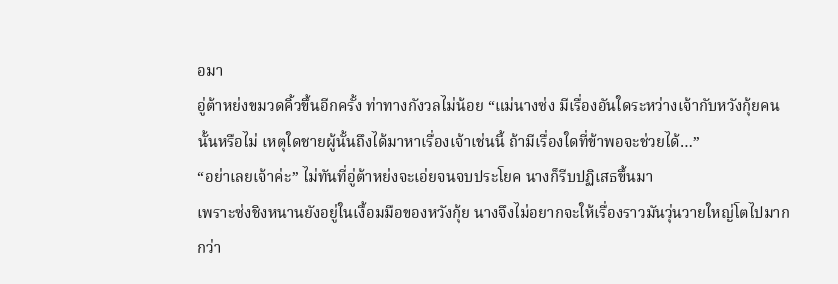อมา
อู่ต้าหย่งขมวดคิ้วขึ้นอีกครั้ง ท่าทางกังวลไม่น้อย “แม่นางซ่ง มีเรื่องอันใดระหว่างเจ้ากับหวังกุ้ยคนนั้นหรือไม่ เหตุใดชายผู้นั้นถึงได้มาหาเรื่องเจ้าเช่นนี้ ถ้ามีเรื่องใดที่ข้าพอจะช่วยได้…”
“อย่าเลยเจ้าค่ะ” ไม่ทันที่อู่ต้าหย่งจะเอ่ยจนจบประโยค นางก็รีบปฏิเสธขึ้นมา
เพราะซ่งชิงหนานยังอยู่ในเงื้อมมือของหวังกุ้ย นางจึงไม่อยากจะให้เรื่องราวมันวุ่นวายใหญ่โตไปมากกว่า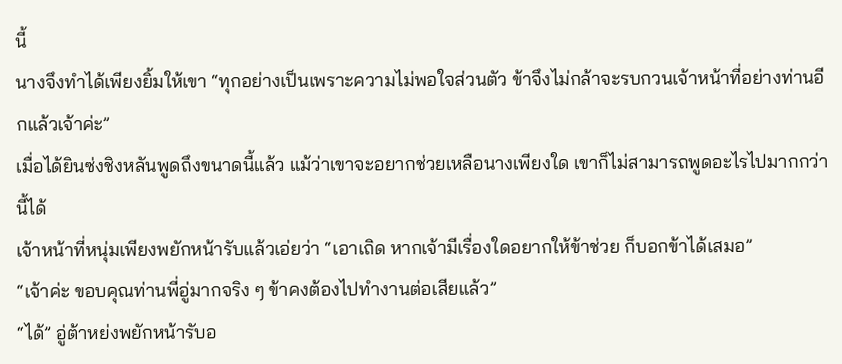นี้
นางจึงทำได้เพียงยิ้มให้เขา “ทุกอย่างเป็นเพราะความไม่พอใจส่วนตัว ข้าจึงไม่กล้าจะรบกวนเจ้าหน้าที่อย่างท่านอีกแล้วเจ้าค่ะ”
เมื่อได้ยินซ่งชิงหลันพูดถึงขนาดนี้แล้ว แม้ว่าเขาจะอยากช่วยเหลือนางเพียงใด เขาก็ไม่สามารถพูดอะไรไปมากกว่านี้ได้
เจ้าหน้าที่หนุ่มเพียงพยักหน้ารับแล้วเอ่ยว่า “เอาเถิด หากเจ้ามีเรื่องใดอยากให้ข้าช่วย ก็บอกข้าได้เสมอ”
“เจ้าค่ะ ขอบคุณท่านพี่อู่มากจริง ๆ ข้าคงต้องไปทำงานต่อเสียแล้ว”
“ได้” อู่ต้าหย่งพยักหน้ารับอ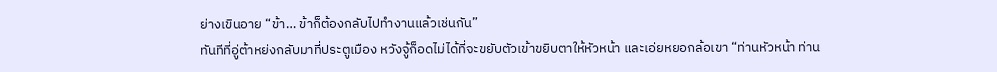ย่างเขินอาย “ข้า… ข้าก็ต้องกลับไปทำงานแล้วเช่นกัน”
ทันทีที่อู่ต้าหย่งกลับมาที่ประตูเมือง หวังจู้ก็อดไม่ได้ที่จะขยับตัวเข้าขยิบตาให้หัวหน้า และเอ่ยหยอกล้อเขา “ท่านหัวหน้า ท่าน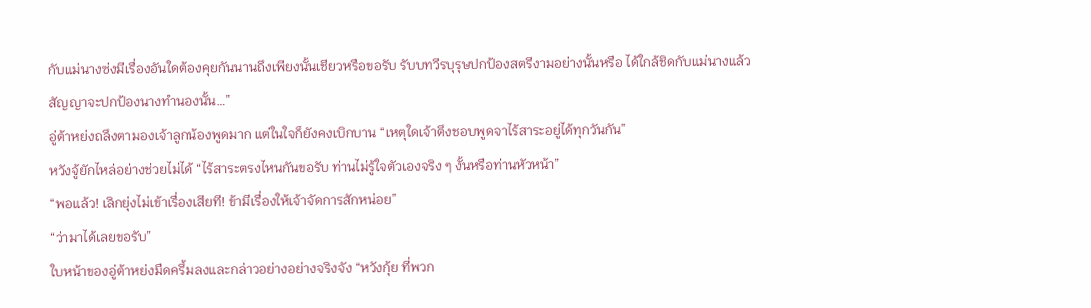กับแม่นางซ่งมีเรื่องอันใดต้องคุยกันนานถึงเพียงนั้นเชียวหรือขอรับ รับบทวีรบุรุษปกป้องสตรีงามอย่างนั้นหรือ ได้ใกล้ชิดกับแม่นางแล้วสัญญาจะปกป้องนางทำนองนั้น…”
อู่ต้าหย่งถลึงตามองเจ้าลูกน้องพูดมาก แต่ในใจก็ยังคงเบิกบาน “เหตุใดเจ้าตึงชอบพูดจาไร้สาระอยู่ได้ทุกวันกัน”
หวังจู้ยักไหล่อย่างช่วยไม่ได้ “ไร้สาระตรงไหนกันขอรับ ท่านไม่รู้ใจตัวเองจริง ๆ งั้นหรือท่านหัวหน้า”
“พอแล้ว! เลิกยุ่งไม่เข้าเรื่องเสียที! ข้ามีเรื่องให้เจ้าจัดการสักหน่อย”
“ว่ามาได้เลยขอรับ”
ใบหน้าของอู่ต้าหย่งมืดครึ้มลงและกล่าวอย่างอย่างจริงจัง “หวังกุ้ย ที่พวก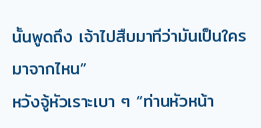นั้นพูดถึง เจ้าไปสืบมาทีว่ามันเป็นใครมาจากไหน”
หวังจู้หัวเราะเบา ๆ “ท่านหัวหน้า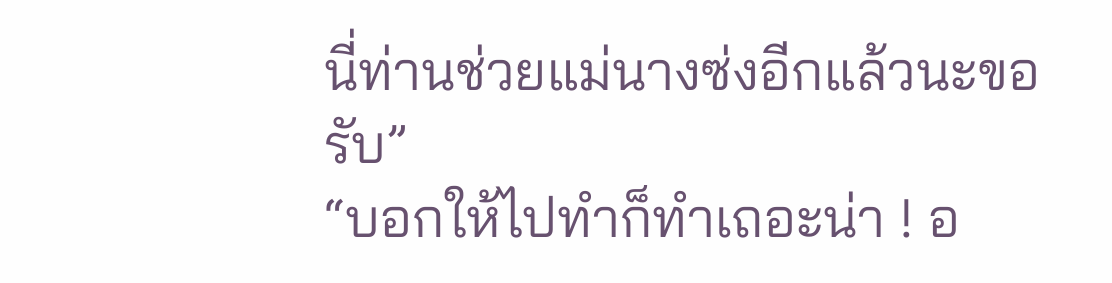นี่ท่านช่วยแม่นางซ่งอีกแล้วนะขอรับ”
“บอกให้ไปทำก็ทำเถอะน่า ! อ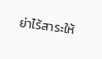ย่าไร้สาระให้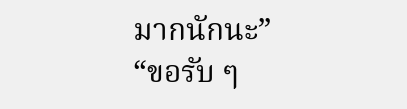มากนักนะ”
“ขอรับ ๆ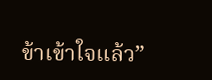ข้าเข้าใจแล้ว”